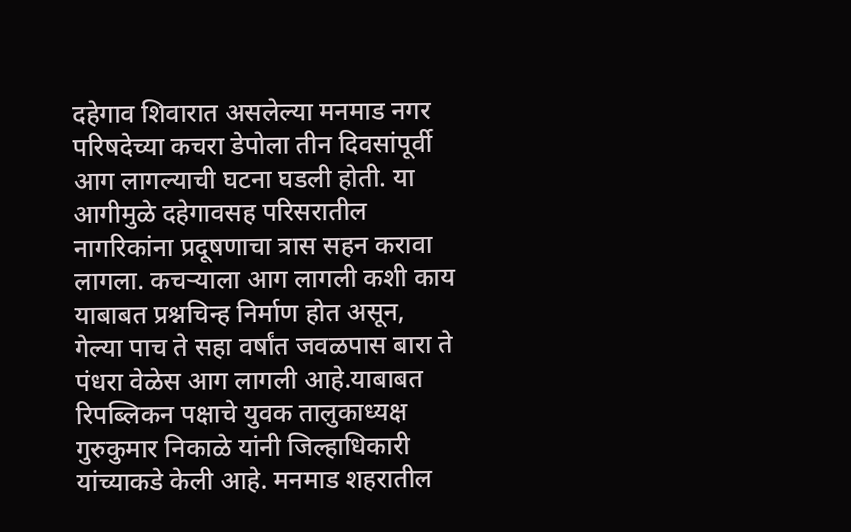दहेगाव शिवारात असलेल्या मनमाड नगर परिषदेच्या कचरा डेपोला तीन दिवसांपूर्वी आग लागल्याची घटना घडली होती. या आगीमुळे दहेगावसह परिसरातील नागरिकांना प्रदूषणाचा त्रास सहन करावा लागला. कचऱ्याला आग लागली कशी काय याबाबत प्रश्नचिन्ह निर्माण होत असून, गेल्या पाच ते सहा वर्षांत जवळपास बारा ते पंधरा वेळेस आग लागली आहे.याबाबत रिपब्लिकन पक्षाचे युवक तालुकाध्यक्ष गुरुकुमार निकाळे यांनी जिल्हाधिकारी यांच्याकडे केली आहे. मनमाड शहरातील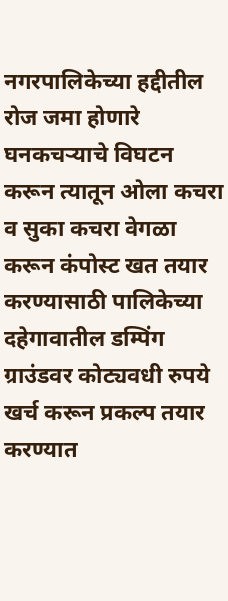नगरपालिकेच्या हद्दीतील रोज जमा होणारे घनकचऱ्याचे विघटन करून त्यातून ओला कचरा व सुका कचरा वेगळा करून कंपोस्ट खत तयार करण्यासाठी पालिकेच्या दहेगावातील डम्पिंग ग्राउंडवर कोट्यवधी रुपये खर्च करून प्रकल्प तयार करण्यात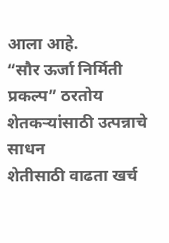आला आहे.
“सौर ऊर्जा निर्मिती प्रकल्प” ठरतोय शेतकऱ्यांसाठी उत्पन्नाचे साधन
शेतीसाठी वाढता खर्च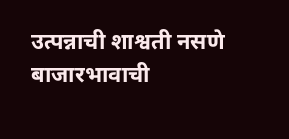उत्पन्नाची शाश्वती नसणे बाजारभावाची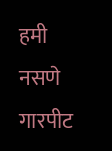हमी नसणे गारपीट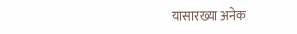यासारख्या अनेक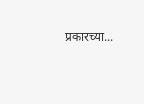प्रकारच्या...